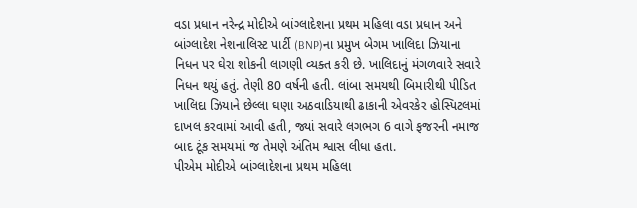વડા પ્રધાન નરેન્દ્ર મોદીએ બાંગ્લાદેશના પ્રથમ મહિલા વડા પ્રધાન અને બાંગ્લાદેશ નેશનાલિસ્ટ પાર્ટી (BNP)ના પ્રમુખ બેગમ ખાલિદા ઝિયાના નિધન પર ઘેરા શોકની લાગણી વ્યક્ત કરી છે. ખાલિદાનું મંગળવારે સવારે નિધન થયું હતું. તેણી 80 વર્ષની હતી. લાંબા સમયથી બિમારીથી પીડિત ખાલિદા ઝિયાને છેલ્લા ઘણા અઠવાડિયાથી ઢાકાની એવરકેર હોસ્પિટલમાં દાખલ કરવામાં આવી હતી, જ્યાં સવારે લગભગ 6 વાગે ફજરની નમાજ બાદ ટૂંક સમયમાં જ તેમણે અંતિમ શ્વાસ લીધા હતા.
પીએમ મોદીએ બાંગ્લાદેશના પ્રથમ મહિલા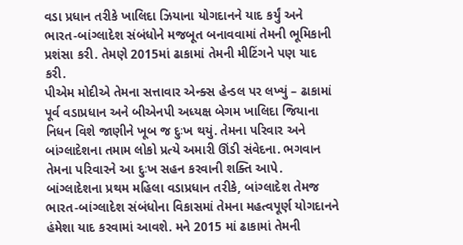વડા પ્રધાન તરીકે ખાલિદા ઝિયાના યોગદાનને યાદ કર્યું અને ભારત-બાંગ્લાદેશ સંબંધોને મજબૂત બનાવવામાં તેમની ભૂમિકાની પ્રશંસા કરી. તેમણે 2015માં ઢાકામાં તેમની મીટિંગને પણ યાદ કરી.
પીએમ મોદીએ તેમના સત્તાવાર એન્ક્સ હેન્ડલ પર લખ્યું – ઢાકામાં પૂર્વ વડાપ્રધાન અને બીએનપી અધ્યક્ષ બેગમ ખાલિદા જિયાના નિધન વિશે જાણીને ખૂબ જ દુઃખ થયું. તેમના પરિવાર અને બાંગ્લાદેશના તમામ લોકો પ્રત્યે અમારી ઊંડી સંવેદના. ભગવાન તેમના પરિવારને આ દુઃખ સહન કરવાની શક્તિ આપે. બાંગ્લાદેશના પ્રથમ મહિલા વડાપ્રધાન તરીકે, બાંગ્લાદેશ તેમજ ભારત-બાંગ્લાદેશ સંબંધોના વિકાસમાં તેમના મહત્વપૂર્ણ યોગદાનને હંમેશા યાદ કરવામાં આવશે. મને 2015 માં ઢાકામાં તેમની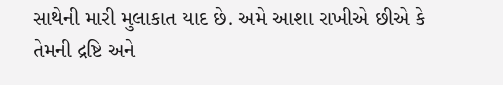સાથેની મારી મુલાકાત યાદ છે. અમે આશા રાખીએ છીએ કે તેમની દ્રષ્ટિ અને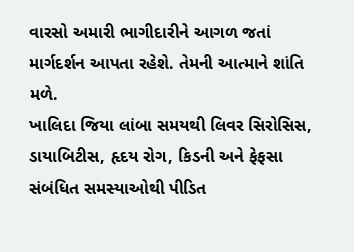વારસો અમારી ભાગીદારીને આગળ જતાં માર્ગદર્શન આપતા રહેશે. તેમની આત્માને શાંતિ મળે.
ખાલિદા જિયા લાંબા સમયથી લિવર સિરોસિસ, ડાયાબિટીસ, હૃદય રોગ, કિડની અને ફેફસા સંબંધિત સમસ્યાઓથી પીડિત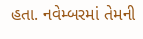હતા. નવેમ્બરમાં તેમની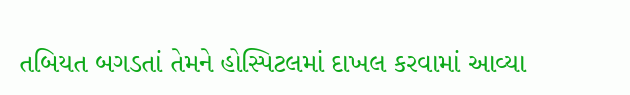તબિયત બગડતાં તેમને હોસ્પિટલમાં દાખલ કરવામાં આવ્યા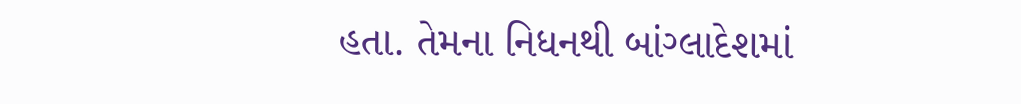હતા. તેમના નિધનથી બાંગ્લાદેશમાં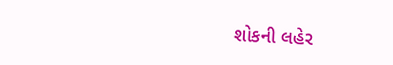શોકની લહેર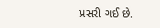પ્રસરી ગઈ છે.